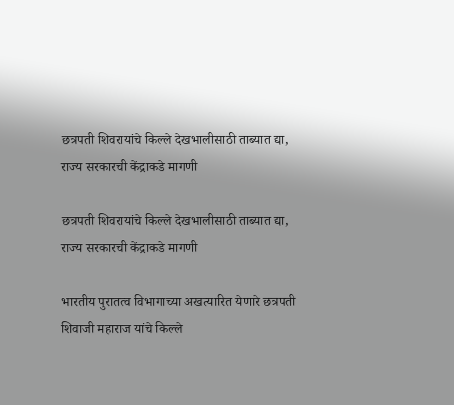छत्रपती शिवरायांचे किल्ले देखभालीसाठी ताब्यात द्या, राज्य सरकारची केंद्राकडे मागणी

छत्रपती शिवरायांचे किल्ले देखभालीसाठी ताब्यात द्या, राज्य सरकारची केंद्राकडे मागणी

भारतीय पुरातत्व विभागाच्या अखत्यारित येणारे छत्रपती शिवाजी महाराज यांचे किल्ले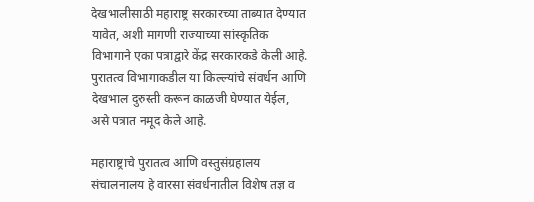देखभालीसाठी महाराष्ट्र सरकारच्या ताब्यात देण्यात यावेत, अशी मागणी राज्याच्या सांस्कृतिक विभागाने एका पत्राद्वारे केंद्र सरकारकडे केली आहे. पुरातत्व विभागाकडील या किल्ल्यांचे संवर्धन आणि देखभाल दुरुस्ती करून काळजी घेण्यात येईल, असे पत्रात नमूद केले आहे.

महाराष्ट्राचे पुरातत्व आणि वस्तुसंग्रहालय संचालनालय हे वारसा संवर्धनातील विशेष तज्ञ व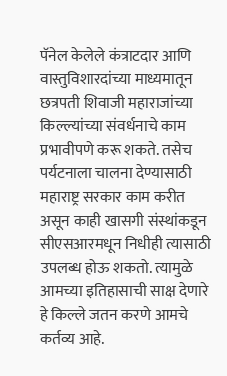पॅनेल केलेले कंत्राटदार आणि वास्तुविशारदांच्या माध्यमातून छत्रपती शिवाजी महाराजांच्या किल्ल्यांच्या संवर्धनाचे काम प्रभावीपणे करू शकते. तसेच पर्यटनाला चालना देण्यासाठी महाराष्ट्र सरकार काम करीत असून काही खासगी संस्थांकडून सीएसआरमधून निधीही त्यासाठी उपलब्ध होऊ शकतो. त्यामुळे आमच्या इतिहासाची साक्ष देणारे हे किल्ले जतन करणे आमचे कर्तव्य आहे.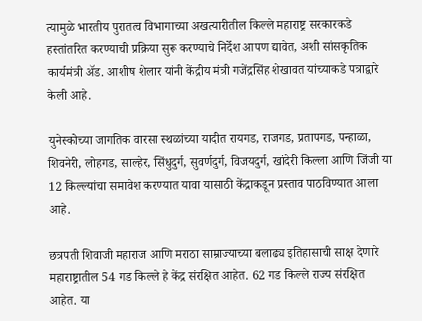त्यामुळे भारतीय पुरातत्व विभागाच्या अखत्यारीतील किल्ले महाराष्ट्र सरकारकडे हस्तांतरित करण्याची प्रक्रिया सुरू करण्याचे निर्देश आपण द्यावेत, अशी सांसकृतिक कार्यमंत्री अ‍ॅड. आशीष शेलार यांनी केंद्रीय मंत्री गजेंद्रसिंह शेखावत यांच्याकडे पत्राद्वारे केली आहे.

युनेस्कोच्या जागतिक वारसा स्थळांच्या यादीत रायगड, राजगड, प्रतापगड, पन्हाळा, शिवनेरी, लोहगड, साल्हेर, सिंधुदुर्ग, सुवर्णदुर्ग, विजयदुर्ग, खांदेरी किल्ला आणि जिंजी या 12 किल्ल्यांचा समावेश करण्यात यावा यासाठी केंद्राकडून प्रस्ताव पाठविण्यात आला आहे.

छत्रपती शिवाजी महाराज आणि मराठा साम्राज्याच्या बलाढ्य इतिहासाची साक्ष देणारे महाराष्ट्रातील 54 गड किल्ले हे केंद्र संरक्षित आहेत. 62 गड किल्ले राज्य संरक्षित आहेत. या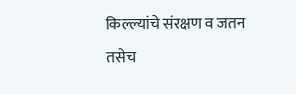किल्ल्यांचे संरक्षण व जतन तसेच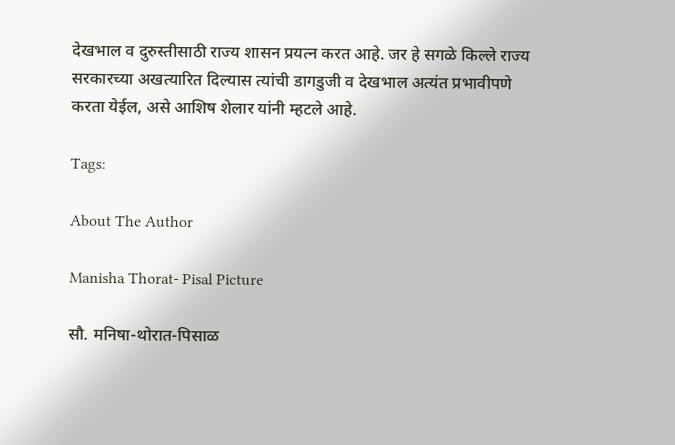देखभाल व दुरुस्तीसाठी राज्य शासन प्रयत्न करत आहे. जर हे सगळे किल्ले राज्य सरकारच्या अखत्यारित दिल्यास त्यांची डागडुजी व देखभाल अत्यंत प्रभावीपणे करता येईल, असे आशिष शेलार यांनी म्हटले आहे.

Tags:

About The Author

Manisha Thorat- Pisal Picture

सौ. मनिषा-थोरात-पिसाळ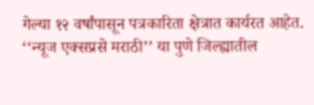गेल्या १२ वर्षांपासून पत्रकारिता क्षेत्रात कार्यरत आहेत. ‘‘न्यूज एक्सप्रसे मराठी’’ या पुणे जिल्ह्यातील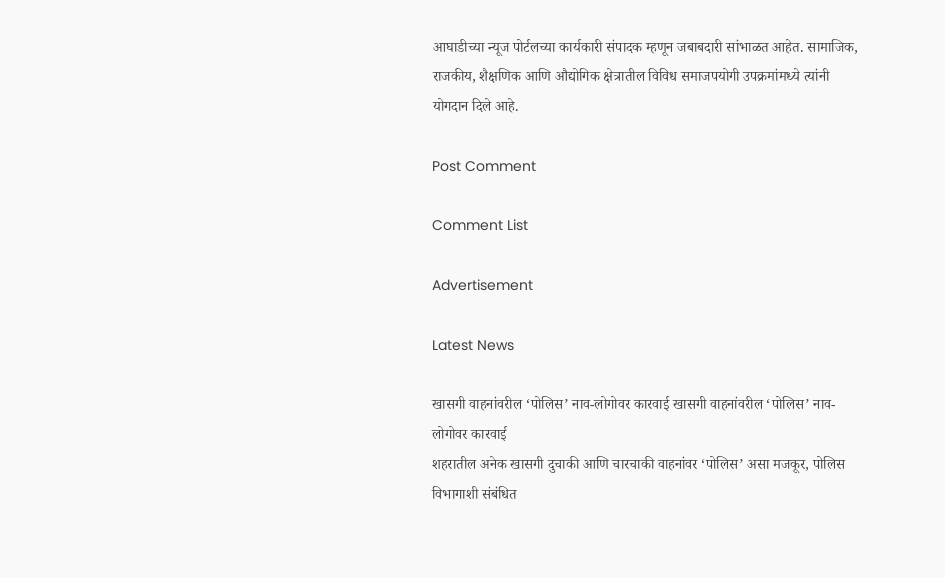आघाडीच्या न्यूज पोर्टलच्या कार्यकारी संपादक म्हणून जबाबदारी सांभाळत आहेत. सामाजिक, राजकीय, शैक्षणिक आणि औद्योगिक क्षेत्रातील विविध समाजपयोगी उपक्रमांमध्ये त्यांनी योगदान दिले आहे.

Post Comment

Comment List

Advertisement

Latest News

खासगी वाहनांवरील ‘पोलिस’ नाव-लोगोवर कारवाई खासगी वाहनांवरील ‘पोलिस’ नाव-लोगोवर कारवाई
शहरातील अनेक खासगी दुचाकी आणि चारचाकी वाहनांवर ‘पोलिस’ असा मजकूर, पोलिस विभागाशी संबंधित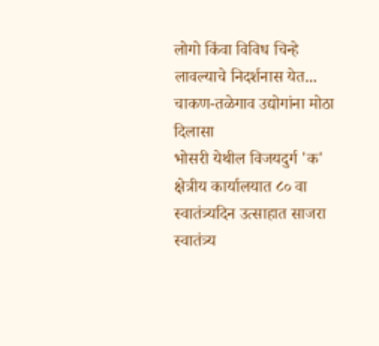लोगो किंवा विविध चिन्हे लावल्याचे निदर्शनास येत...
चाकण-तळेगाव उद्योगांना मोठा दिलासा
भोसरी येथील विजयदुर्ग 'क' क्षेत्रीय कार्यालयात ८० वा स्वातंत्र्यदिन उत्साहात साजरा
स्वातंत्र्य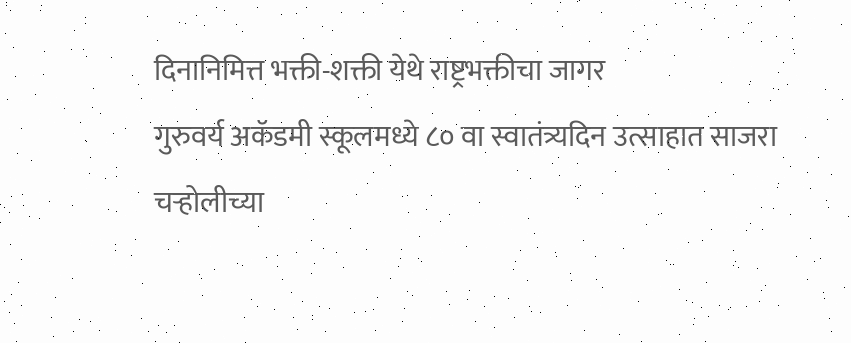दिनानिमित्त भक्ती-शक्ती येथे राष्ट्रभक्तीचा जागर
गुरुवर्य अकॅडमी स्कूलमध्ये ८० वा स्वातंत्र्यदिन उत्साहात साजरा
चऱ्होलीच्या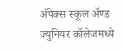अ‍ॅपेक्स स्कूल अ‍ॅण्ड ज्युनियर कॉलेजमध्ये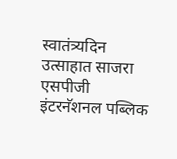स्वातंत्र्यदिन उत्साहात साजरा
एसपीजी इंटरनॅशनल पब्लिक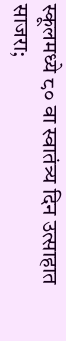स्कूलमध्ये ८० वा स्वातंत्र्य दिन उत्साहात साजरा;